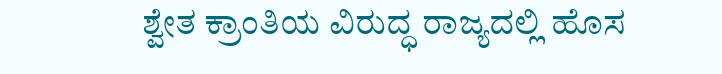ಶ್ವೇತ ಕ್ರಾಂತಿಯ ವಿರುದ್ಧ ರಾಜ್ಯದಲ್ಲಿ ಹೊಸ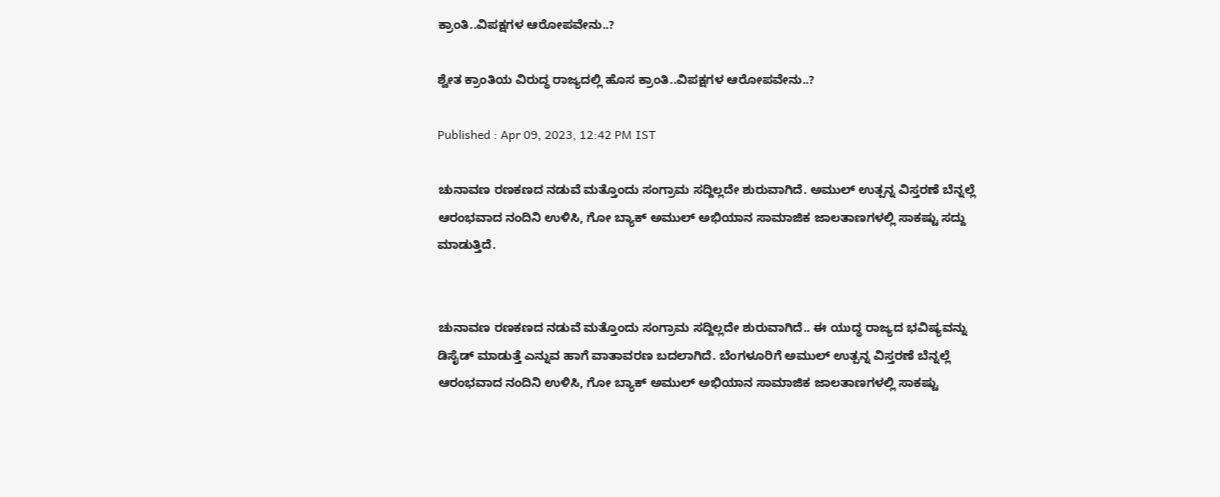ಕ್ರಾಂತಿ..ವಿಪಕ್ಷಗಳ ಆರೋಪವೇನು..?

ಶ್ವೇತ ಕ್ರಾಂತಿಯ ವಿರುದ್ಧ ರಾಜ್ಯದಲ್ಲಿ ಹೊಸ ಕ್ರಾಂತಿ..ವಿಪಕ್ಷಗಳ ಆರೋಪವೇನು..?

Published : Apr 09, 2023, 12:42 PM IST

ಚುನಾವಣ ರಣಕಣದ ನಡುವೆ ಮತ್ತೊಂದು ಸಂಗ್ರಾಮ ಸದ್ದಿಲ್ಲದೇ ಶುರುವಾಗಿದೆ. ಅಮುಲ್‌ ಉತ್ಪನ್ನ ವಿಸ್ತರಣೆ ಬೆನ್ನಲ್ಲೆ ಆರಂಭವಾದ ನಂದಿನಿ ಉಳಿಸಿ, ಗೋ ಬ್ಯಾಕ್‌ ಅಮುಲ್‌ ಅಭಿಯಾನ ಸಾಮಾಜಿಕ ಜಾಲತಾಣಗಳಲ್ಲಿ ಸಾಕಷ್ಟು ಸದ್ದು ಮಾಡುತ್ತಿದೆ.


ಚುನಾವಣ ರಣಕಣದ ನಡುವೆ ಮತ್ತೊಂದು ಸಂಗ್ರಾಮ ಸದ್ದಿಲ್ಲದೇ ಶುರುವಾಗಿದೆ.. ಈ ಯುದ್ಧ ರಾಜ್ಯದ ಭವಿಷ್ಯವನ್ನು ಡಿಸೈಡ್ ಮಾಡುತ್ತೆ ಎನ್ನುವ ಹಾಗೆ ವಾತಾವರಣ ಬದಲಾಗಿದೆ. ಬೆಂಗಳೂರಿಗೆ ಅಮುಲ್‌ ಉತ್ಪನ್ನ ವಿಸ್ತರಣೆ ಬೆನ್ನಲ್ಲೆ ಆರಂಭವಾದ ನಂದಿನಿ ಉಳಿಸಿ, ಗೋ ಬ್ಯಾಕ್‌ ಅಮುಲ್‌ ಅಭಿಯಾನ ಸಾಮಾಜಿಕ ಜಾಲತಾಣಗಳಲ್ಲಿ ಸಾಕಷ್ಟು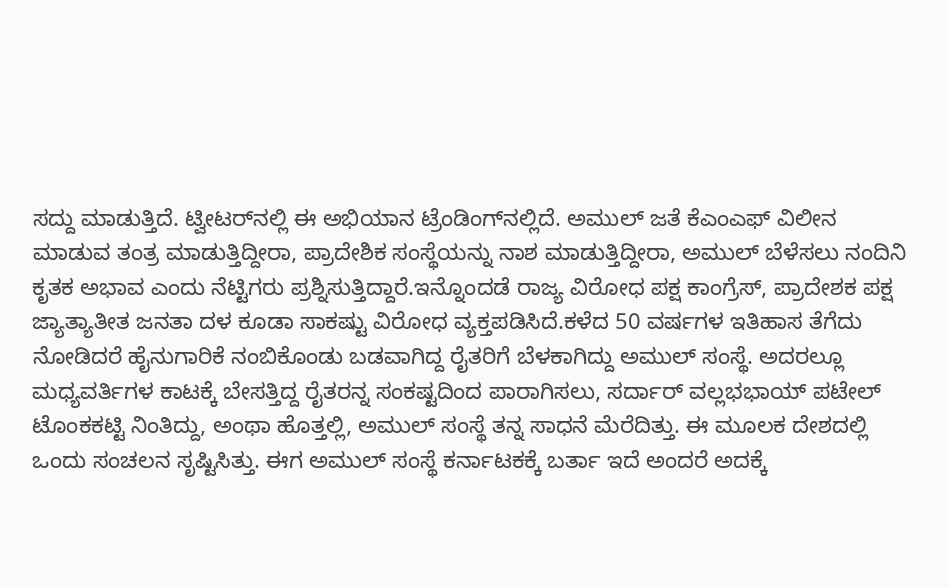ಸದ್ದು ಮಾಡುತ್ತಿದೆ. ಟ್ವೀಟರ್‌ನಲ್ಲಿ ಈ ಅಭಿಯಾನ ಟ್ರೆಂಡಿಂಗ್‌ನಲ್ಲಿದೆ. ಅಮುಲ್‌ ಜತೆ ಕೆಎಂಎಫ್‌ ವಿಲೀನ ಮಾಡುವ ತಂತ್ರ ಮಾಡುತ್ತಿದ್ದೀರಾ, ಪ್ರಾದೇಶಿಕ ಸಂಸ್ಥೆಯನ್ನು ನಾಶ ಮಾಡುತ್ತಿದ್ದೀರಾ, ಅಮುಲ್‌ ಬೆಳೆಸಲು ನಂದಿನಿ ಕೃತಕ ಅಭಾವ ಎಂದು ನೆಟ್ಟಿಗರು ಪ್ರಶ್ನಿಸುತ್ತಿದ್ದಾರೆ.ಇನ್ನೊಂದಡೆ ರಾಜ್ಯ ವಿರೋಧ ಪಕ್ಷ ಕಾಂಗ್ರೆಸ್‌, ಪ್ರಾದೇಶಕ ಪಕ್ಷ ಜ್ಯಾತ್ಯಾತೀತ ಜನತಾ ದಳ ಕೂಡಾ ಸಾಕಷ್ಟು ವಿರೋಧ ವ್ಯಕ್ತಪಡಿಸಿದೆ.ಕಳೆದ 50 ವರ್ಷಗಳ ಇತಿಹಾಸ ತೆಗೆದು ನೋಡಿದರೆ ಹೈನುಗಾರಿಕೆ ನಂಬಿಕೊಂಡು ಬಡವಾಗಿದ್ದ ರೈತರಿಗೆ ಬೆಳಕಾಗಿದ್ದು ಅಮುಲ್ ಸಂಸ್ಥೆ. ಅದರಲ್ಲೂ ಮಧ್ಯವರ್ತಿಗಳ ಕಾಟಕ್ಕೆ ಬೇಸತ್ತಿದ್ದ ರೈತರನ್ನ ಸಂಕಷ್ಟದಿಂದ ಪಾರಾಗಿಸಲು, ಸರ್ದಾರ್ ವಲ್ಲಭಭಾಯ್ ಪಟೇಲ್ ಟೊಂಕಕಟ್ಟಿ ನಿಂತಿದ್ದು, ಅಂಥಾ ಹೊತ್ತಲ್ಲಿ, ಅಮುಲ್ ಸಂಸ್ಥೆ ತನ್ನ ಸಾಧನೆ ಮೆರೆದಿತ್ತು. ಈ ಮೂಲಕ ದೇಶದಲ್ಲಿ ಒಂದು ಸಂಚಲನ ಸೃಷ್ಟಿಸಿತ್ತು. ಈಗ ಅಮುಲ್ ಸಂಸ್ಥೆ ಕರ್ನಾಟಕಕ್ಕೆ ಬರ್ತಾ ಇದೆ ಅಂದರೆ ಅದಕ್ಕೆ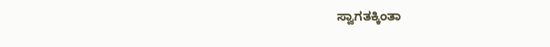ಸ್ವಾಗತಕ್ಕಿಂತಾ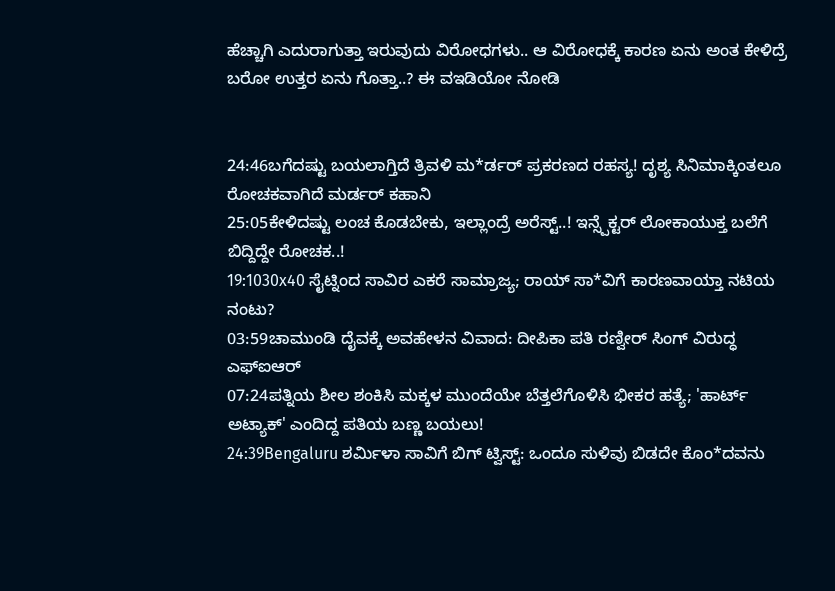ಹೆಚ್ಚಾಗಿ ಎದುರಾಗುತ್ತಾ ಇರುವುದು ವಿರೋಧಗಳು.. ಆ ವಿರೋಧಕ್ಕೆ ಕಾರಣ ಏನು ಅಂತ ಕೇಳಿದ್ರೆ ಬರೋ ಉತ್ತರ ಏನು ಗೊತ್ತಾ..? ಈ ವಇಡಿಯೋ ನೋಡಿ


24:46ಬಗೆದಷ್ಟು ಬಯಲಾಗ್ತಿದೆ ತ್ರಿವಳಿ ಮ*ರ್ಡರ್ ಪ್ರಕರಣದ ರಹಸ್ಯ! ದೃಶ್ಯ ಸಿನಿಮಾಕ್ಕಿಂತಲೂ ರೋಚಕವಾಗಿದೆ ಮರ್ಡರ್ ಕಹಾನಿ
25:05ಕೇಳಿದಷ್ಟು ಲಂಚ ಕೊಡಬೇಕು, ಇಲ್ಲಾಂದ್ರೆ ಅರೆಸ್ಟ್..! ಇನ್ಸ್ಪೆಕ್ಟರ್ ಲೋಕಾಯುಕ್ತ ಬಲೆಗೆ ಬಿದ್ದಿದ್ದೇ ರೋಚಕ..!
19:1030x40 ಸೈಟ್ನಿಂದ ಸಾವಿರ ಎಕರೆ ಸಾಮ್ರಾಜ್ಯ; ರಾಯ್ ಸಾ*ವಿಗೆ ಕಾರಣವಾಯ್ತಾ ನಟಿಯ ನಂಟು?
03:59ಚಾಮುಂಡಿ ದೈವಕ್ಕೆ ಅವಹೇಳನ ವಿವಾದ: ದೀಪಿಕಾ ಪತಿ ರಣ್ವೀರ್ ಸಿಂಗ್ ವಿರುದ್ಧ ಎಫ್‌ಐಆರ್
07:24ಪತ್ನಿಯ ಶೀಲ ಶಂಕಿಸಿ ಮಕ್ಕಳ ಮುಂದೆಯೇ ಬೆತ್ತಲೆಗೊಳಿಸಿ ಭೀಕರ ಹತ್ಯೆ; 'ಹಾರ್ಟ್ ಅಟ್ಯಾಕ್' ಎಂದಿದ್ದ ಪತಿಯ ಬಣ್ಣ ಬಯಲು!
24:39Bengaluru ಶರ್ಮಿಳಾ ಸಾವಿಗೆ ಬಿಗ್ ಟ್ವಿಸ್ಟ್: ಒಂದೂ ಸುಳಿವು ಬಿಡದೇ ಕೊಂ*ದವನು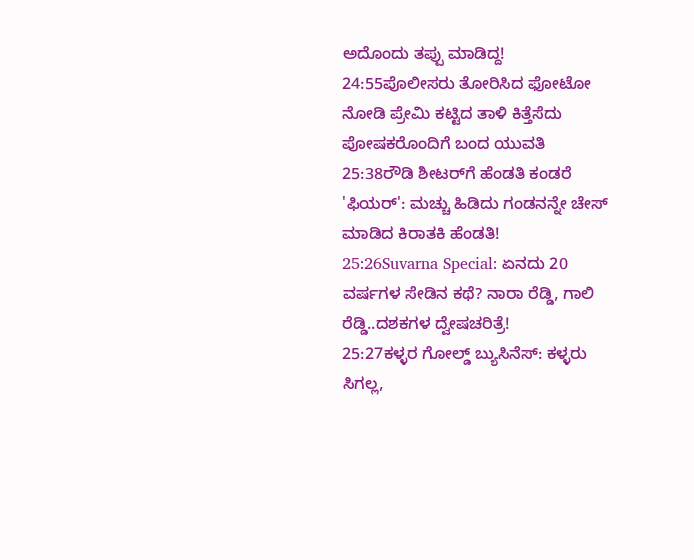ಅದೊಂದು ತಪ್ಪು ಮಾಡಿದ್ದ!
24:55ಪೊಲೀಸರು ತೋರಿಸಿದ ಫೋಟೋ ನೋಡಿ ಪ್ರೇಮಿ ಕಟ್ಟಿದ ತಾಳಿ ಕಿತ್ತೆಸೆದು ಪೋಷಕರೊಂದಿಗೆ ಬಂದ ಯುವತಿ
25:38ರೌಡಿ ಶೀಟರ್‌ಗೆ ಹೆಂಡತಿ ಕಂಡರೆ 'ಫಿಯರ್': ಮಚ್ಚು ಹಿಡಿದು ಗಂಡನನ್ನೇ ಚೇಸ್ ಮಾಡಿದ ಕಿರಾತಕಿ ಹೆಂಡತಿ!
25:26Suvarna Special: ಏನದು 20 ವರ್ಷಗಳ ಸೇಡಿನ ಕಥೆ? ನಾರಾ ರೆಡ್ಡಿ, ಗಾಲಿ ರೆಡ್ಡಿ..ದಶಕಗಳ ದ್ವೇಷಚರಿತ್ರೆ!
25:27ಕಳ್ಳರ ಗೋಲ್ಡ್ ಬ್ಯುಸಿನೆಸ್: ಕಳ್ಳರು ಸಿಗಲ್ಲ,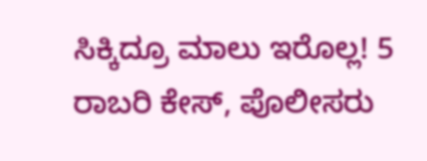ಸಿಕ್ಕಿದ್ರೂ ಮಾಲು ಇರೊಲ್ಲ! 5 ರಾಬರಿ ಕೇಸ್, ಪೊಲೀಸರು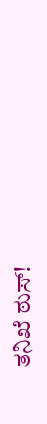ತನಿಖೆ ಠುಸ್!